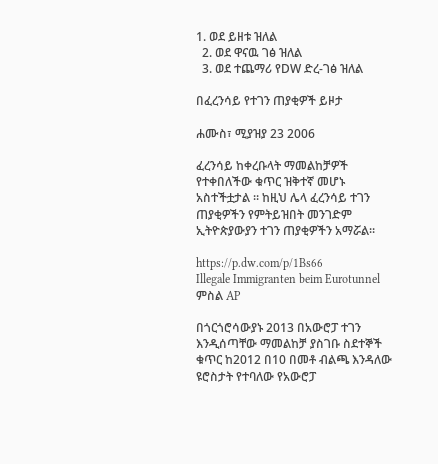1. ወደ ይዘቱ ዝለል
  2. ወደ ዋናዉ ገፅ ዝለል
  3. ወደ ተጨማሪ የDW ድረ-ገፅ ዝለል

በፈረንሳይ የተገን ጠያቂዎች ይዞታ

ሐሙስ፣ ሚያዝያ 23 2006

ፈረንሳይ ከቀረቡላት ማመልከቻዎች የተቀበለችው ቁጥር ዝቅተኛ መሆኑ አስተችቷታል ። ከዚህ ሌላ ፈረንሳይ ተገን ጠያቂዎችን የምትይዝበት መንገድም ኢትዮጵያውያን ተገን ጠያቂዎችን አማሯል።

https://p.dw.com/p/1Bs66
Illegale Immigranten beim Eurotunnel
ምስል AP

በጎርጎሮሳውያኑ 2013 በአውሮፓ ተገን እንዲሰጣቸው ማመልከቻ ያስገቡ ስደተኞች ቁጥር ከ2012 በ10 በመቶ ብልጫ እንዳለው ዩሮስታት የተባለው የአውሮፓ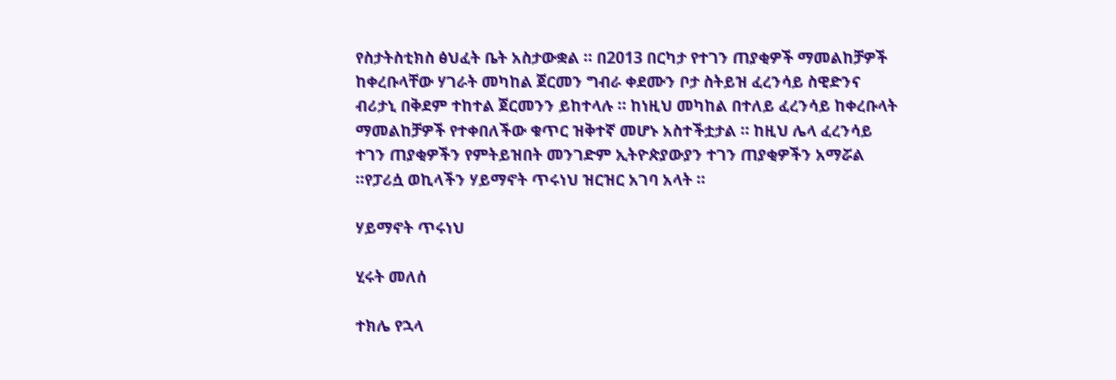የስታትስቲክስ ፅህፈት ቤት አስታውቋል ። በ2013 በርካታ የተገን ጠያቂዎች ማመልከቻዎች ከቀረቡላቸው ሃገራት መካከል ጀርመን ግብራ ቀደሙን ቦታ ስትይዝ ፈረንሳይ ስዊድንና ብሪታኒ በቅደም ተከተል ጀርመንን ይከተላሉ ። ከነዚህ መካከል በተለይ ፈረንሳይ ከቀረቡላት ማመልከቻዎች የተቀበለችው ቁጥር ዝቅተኛ መሆኑ አስተችቷታል ። ከዚህ ሌላ ፈረንሳይ ተገን ጠያቂዎችን የምትይዝበት መንገድም ኢትዮጵያውያን ተገን ጠያቂዎችን አማሯል ።የፓሪሷ ወኪላችን ሃይማኖት ጥሩነህ ዝርዝር አገባ አላት ።

ሃይማኖት ጥሩነህ

ሂሩት መለሰ

ተክሌ የኋላ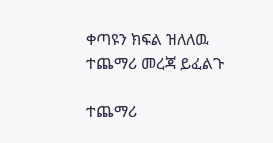ቀጣዩን ክፍል ዝለለዉ ተጨማሪ መረጃ ይፈልጉ

ተጨማሪ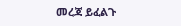መረጃ ይፈልጉ